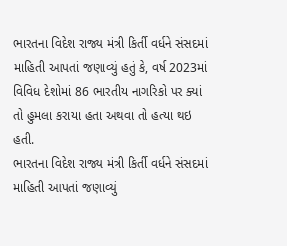ભારતના વિદેશ રાજ્ય મંત્રી કિર્તી વર્ધને સંસદમાં માહિતી આપતાં જણાવ્યું હતું કે, વર્ષ 2023માં વિવિધ દેશોમાં 86 ભારતીય નાગરિકો પર ક્યાં તો હુમલા કરાયા હતા અથવા તો હત્યા થઇ હતી.
ભારતના વિદેશ રાજ્ય મંત્રી કિર્તી વર્ધને સંસદમાં માહિતી આપતાં જણાવ્યું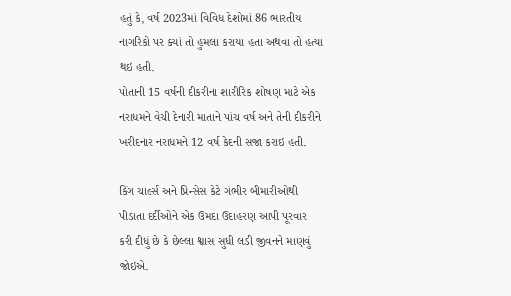હતું કે, વર્ષ 2023માં વિવિધ દેશોમાં 86 ભારતીય નાગરિકો પર ક્યાં તો હુમલા કરાયા હતા અથવા તો હત્યા થઇ હતી.
પોતાની 15 વર્ષની દીકરીના શારીરિક શોષણ માટે એક નરાધમને વેચી દેનારી માતાને પાંચ વર્ષ અને તેની દીકરીને ખરીદનાર નરાધમને 12 વર્ષ કેદની સજા કરાઇ હતી.

કિંગ ચાર્લ્સ અને પ્રિન્સેસ કેટે ગંભીર બીમારીઓથી પીડાતા દર્દીઓને એક ઉમદા ઉદાહરણ આપી પૂરવાર કરી દીધું છે કે છેલ્લા શ્વાસ સુધી લડી જીવનને માણવું જોઇએ.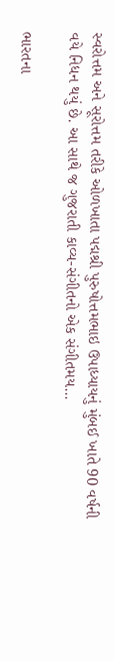સ્વરોત્તમ અને સૂરોત્તમ તરીકે ઓળખાતા પદ્મશ્રી પુરુષોત્તમભાઇ ઉપાધ્યાયનું મુંબઈ ખાતે 90 વર્ષની વયે નિધન થયું છે. આ સાથે જ ગુજરાતી કાવ્ય-સંગીતનો એક સંગીતમય...

ભારતના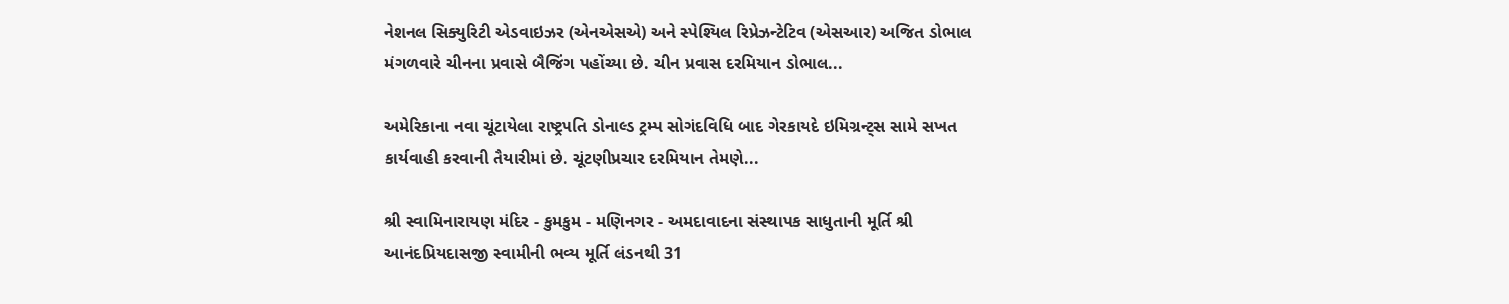નેશનલ સિક્યુરિટી એડવાઇઝર (એનએસએ) અને સ્પેશ્યિલ રિપ્રેઝન્ટેટિવ (એસઆર) અજિત ડોભાલ મંગળવારે ચીનના પ્રવાસે બૈજિંગ પહોંચ્યા છે. ચીન પ્રવાસ દરમિયાન ડોભાલ...

અમેરિકાના નવા ચૂંટાયેલા રાષ્ટ્રપતિ ડોનાલ્ડ ટ્રમ્પ સોગંદવિધિ બાદ ગેરકાયદે ઇમિગ્રન્ટ્સ સામે સખત કાર્યવાહી કરવાની તૈયારીમાં છે. ચૂંટણીપ્રચાર દરમિયાન તેમણે...

શ્રી સ્વામિનારાયણ મંદિર - કુમકુમ - મણિનગર - અમદાવાદના સંસ્થાપક સાધુતાની મૂર્તિ શ્રી આનંદપ્રિયદાસજી સ્વામીની ભવ્ય મૂર્તિ લંડનથી 31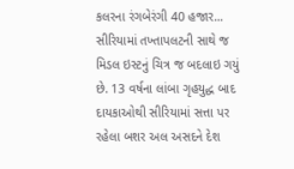કલરના રંગબેરંગી 40 હજાર...
સીરિયામાં તખ્તાપલટની સાથે જ મિડલ ઇસ્ટનું ચિત્ર જ બદલાઇ ગયું છે. 13 વર્ષના લાંબા ગૃહયુદ્ધ બાદ દાયકાઓથી સીરિયામાં સત્તા પર રહેલા બશર અલ અસદને દેશ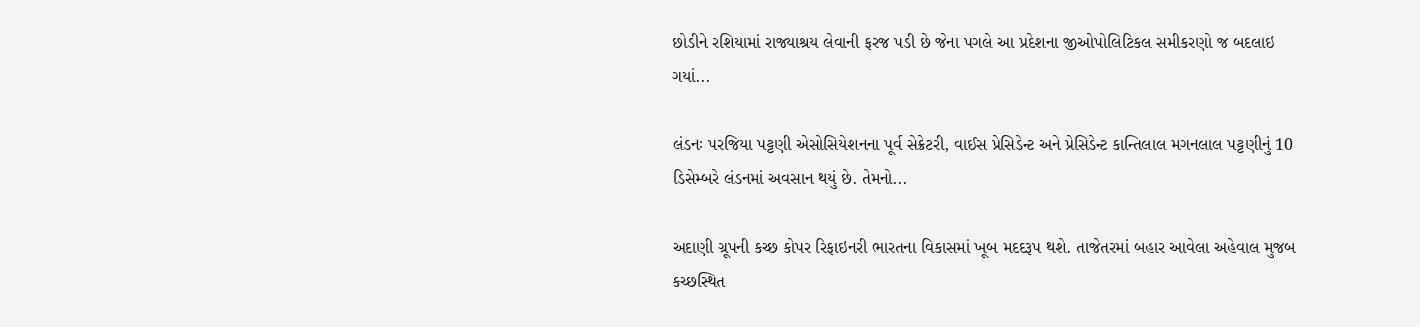છોડીને રશિયામાં રાજ્યાશ્રય લેવાની ફરજ પડી છે જેના પગલે આ પ્રદેશના જીઓપોલિટિકલ સમીકરણો જ બદલાઇ ગયાં...

લંડનઃ પરજિયા પટ્ટણી એસોસિયેશનના પૂર્વ સેક્રેટરી, વાઈસ પ્રેસિડેન્ટ અને પ્રેસિડેન્ટ કાન્તિલાલ મગનલાલ પટ્ટણીનું 10 ડિસેમ્બરે લંડનમાં અવસાન થયું છે. તેમનો...

અદાણી ગ્રૂપની કચ્છ કોપર રિફાઇનરી ભારતના વિકાસમાં ખૂબ મદદરૂપ થશે. તાજેતરમાં બહાર આવેલા અહેવાલ મુજબ કચ્છસ્થિત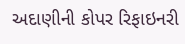અદાણીની કોપર રિફાઇનરી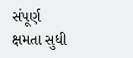સંપૂર્ણ ક્ષમતા સુધી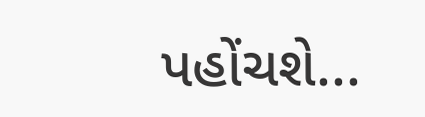પહોંચશે...